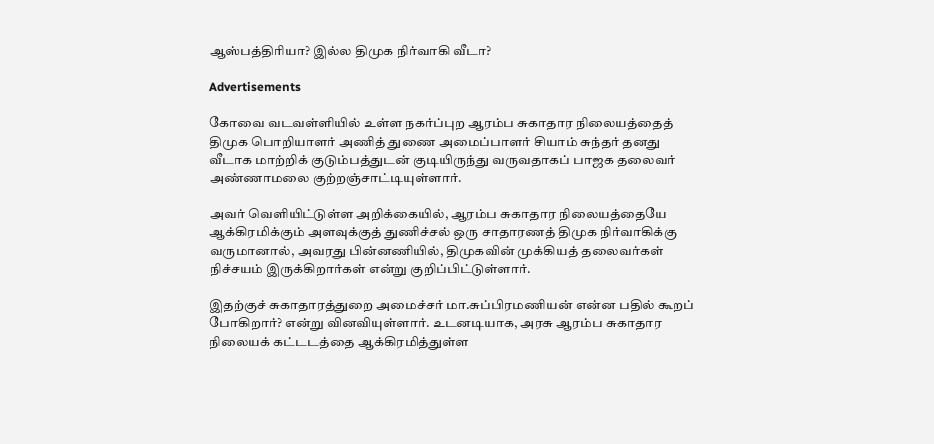ஆஸ்பத்திரியா? இல்ல திமுக நிர்வாகி வீடா?

Advertisements

கோவை வடவள்ளியில் உள்ள நகர்ப்புற ஆரம்ப சுகாதார நிலையத்தைத் திமுக பொறியாளர் அணித் துணை அமைப்பாளர் சியாம் சுந்தர் தனது வீடாக மாற்றிக் குடும்பத்துடன் குடியிருந்து வருவதாகப் பாஜக தலைவர் அண்ணாமலை குற்றஞ்சாட்டியுள்ளார்.

அவர் வெளியிட்டுள்ள அறிக்கையில், ஆரம்ப சுகாதார நிலையத்தையே ஆக்கிரமிக்கும் அளவுக்குத் துணிச்சல் ஒரு சாதாரணத் திமுக நிர்வாகிக்கு வருமானால், அவரது பின்னணியில், திமுகவின் முக்கியத் தலைவர்கள் நிச்சயம் இருக்கிறார்கள் என்று குறிப்பிட்டுள்ளார்.

இதற்குச் சுகாதாரத்துறை அமைச்சர் மா.சுப்பிரமணியன் என்ன பதில் கூறப் போகிறார்? என்று வினவியுள்ளார். உடனடியாக, அரசு ஆரம்ப சுகாதார நிலையக் கட்டடத்தை ஆக்கிரமித்துள்ள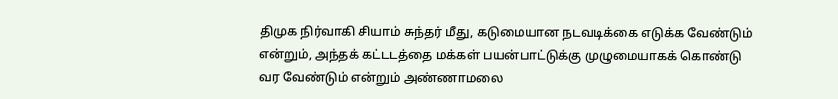திமுக நிர்வாகி சியாம் சுந்தர் மீது, கடுமையான நடவடிக்கை எடுக்க வேண்டும் என்றும், அந்தக் கட்டடத்தை மக்கள் பயன்பாட்டுக்கு முழுமையாகக் கொண்டு வர வேண்டும் என்றும் அண்ணாமலை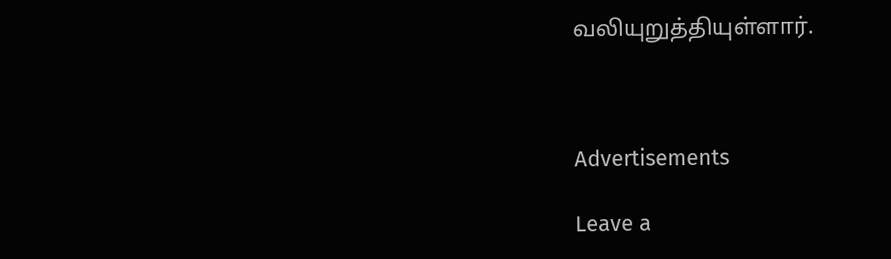வலியுறுத்தியுள்ளார்.



Advertisements

Leave a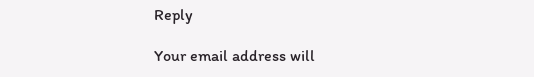Reply

Your email address will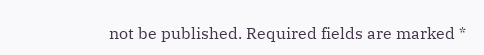not be published. Required fields are marked *